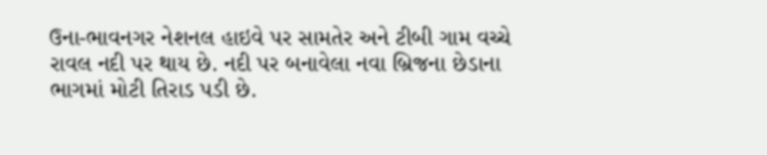ઉના-ભાવનગર નેશનલ હાઇવે પર સામતેર અને ટીબી ગામ વચ્ચે રાવલ નદી પર થાય છે. નદી પર બનાવેલા નવા બ્રિજના છેડાના ભાગમાં મોટી તિરાડ પડી છે.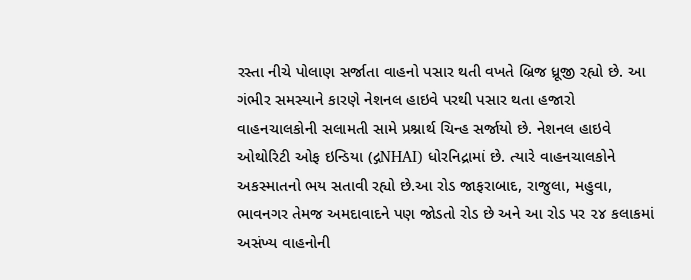રસ્તા નીચે પોલાણ સર્જાતા વાહનો પસાર થતી વખતે બ્રિજ ધ્રૂજી રહ્યો છે. આ ગંભીર સમસ્યાને કારણે નેશનલ હાઇવે પરથી પસાર થતા હજારો વાહનચાલકોની સલામતી સામે પ્રશ્નાર્થ ચિન્હ સર્જાયો છે. નેશનલ હાઇવે ઓથોરિટી ઓફ ઇન્ડિયા (દ્ગNHAI) ધોરનિદ્રામાં છે. ત્યારે વાહનચાલકોને અકસ્માતનો ભય સતાવી રહ્યો છે.આ રોડ જાફરાબાદ, રાજુલા, મહુવા, ભાવનગર તેમજ અમદાવાદને પણ જોડતો રોડ છે અને આ રોડ પર ૨૪ કલાકમાં અસંખ્ય વાહનોની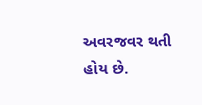અવરજવર થતી હોય છે.